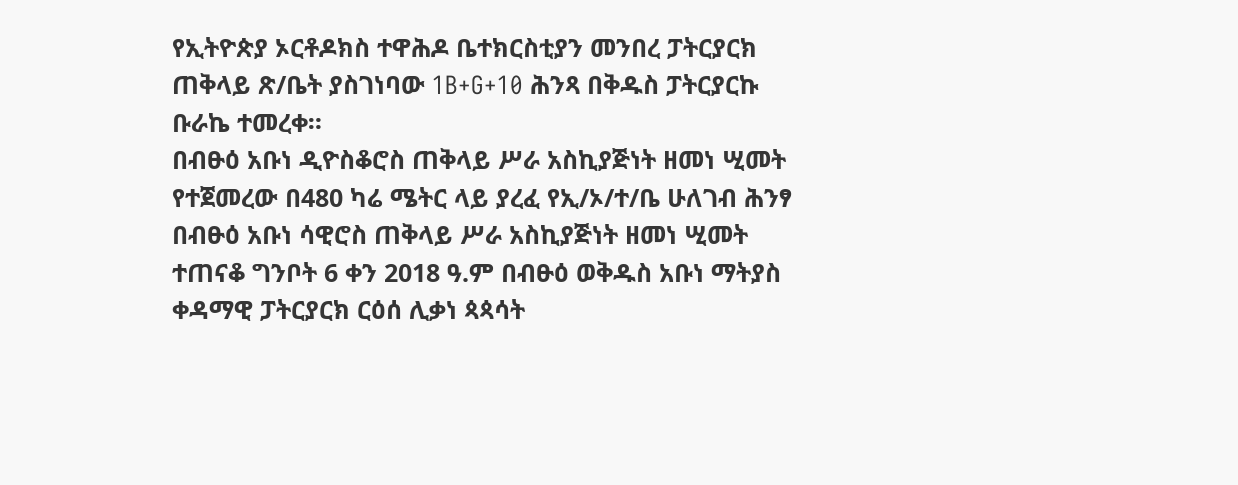የኢትዮጵያ ኦርቶዶክስ ተዋሕዶ ቤተክርስቲያን መንበረ ፓትርያርክ ጠቅላይ ጽ/ቤት ያስገነባው 1B+G+10 ሕንጻ በቅዱስ ፓትርያርኩ ቡራኬ ተመረቀ።
በብፁዕ አቡነ ዲዮስቆሮስ ጠቅላይ ሥራ አስኪያጅነት ዘመነ ሢመት የተጀመረው በ480 ካሬ ሜትር ላይ ያረፈ የኢ/ኦ/ተ/ቤ ሁለገብ ሕንፃ በብፁዕ አቡነ ሳዊሮስ ጠቅላይ ሥራ አስኪያጅነት ዘመነ ሢመት ተጠናቆ ግንቦት 6 ቀን 2018 ዓ.ም በብፁዕ ወቅዱስ አቡነ ማትያስ ቀዳማዊ ፓትርያርክ ርዕሰ ሊቃነ ጳጳሳት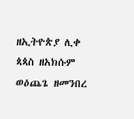ዘኢትዮጵያ ሊቀ ጳጳስ ዘአክሱም ወዕጨጌ ዘመንበረ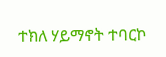ተክለ ሃይማኖት ተባርኮ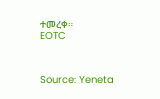ተመረቀ።
EOTC



Source: Yeneta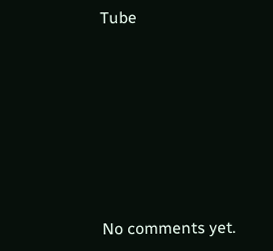Tube









No comments yet.